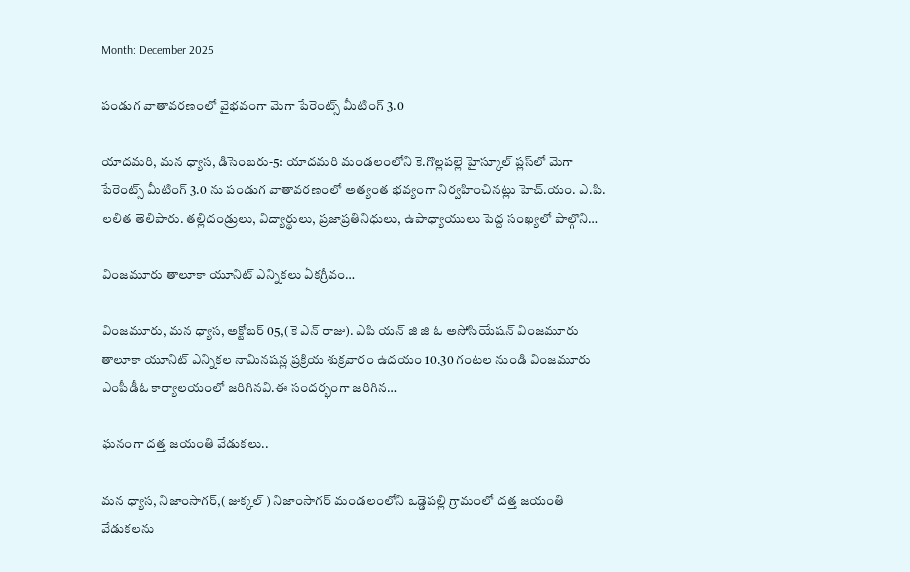Month: December 2025

పండుగ వాతావరణంలో వైభవంగా మెగా పేరెంట్స్ మీటింగ్ 3.0

యాదమరి, మన ధ్యాస, డిసెంబరు-5: యాదమరి మండలంలోని కె.గొల్లపల్లె హైస్కూల్ ప్లస్‌లో మెగా పేరెంట్స్ మీటింగ్ 3.0 ను పండుగ వాతావరణంలో అత్యంత భవ్యంగా నిర్వహించినట్లు హెచ్‌.యం. ఎ.పి. లలిత తెలిపారు. తల్లిదండ్రులు, విద్యార్థులు, ప్రజాప్రతినిధులు, ఉపాధ్యాయులు పెద్ద సంఖ్యలో పాల్గొని…

వింజమూరు తాలూకా యూనిట్ ఎన్నికలు ఏకగ్రీవం…

వింజమూరు, మన ధ్యాస, అక్టోబర్ 05,(కె ఎన్ రాజు). ఎపి యన్ జి జి ఓ అసోసియేషన్ వింజమూరు తాలూకా యూనిట్ ఎన్నికల నామినషన్ల ప్రక్రియ శుక్రవారం ఉదయం 10.30 గంటల నుండి వింజమూరు ఎంపీడీఓ కార్యాలయంలో జరిగినవి.ఈ సందర్భంగా జరిగిన…

ఘనంగా దత్త జయంతి వేడుకలు..

మన ధ్యాస, నిజాంసాగర్,( జుక్కల్ ) నిజాంసాగర్ మండలంలోని ఒడ్డెపల్లి గ్రామంలో దత్త జయంతి వేడుకలను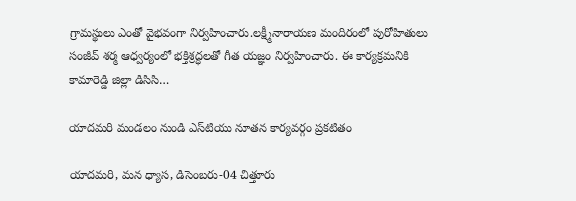గ్రామస్థులు ఎంతో వైభవంగా నిర్వహించారు.లక్ష్మీనారాయణ మందిరంలో పురోహితులు సంజీవ్ శర్మ ఆధ్వర్యంలో భక్తిశ్రద్ధలతో గీత యజ్ఞం నిర్వహించారు. ఈ కార్యక్రమనికి కామారెడ్డి జిల్లా డిసిసి…

యాదమరి మండలం నుండి ఎస్‌టియు నూతన కార్యవర్గం ప్రకటితం

యాదమరి, మన ధ్యాస, డిసెంబరు-04 చిత్తూరు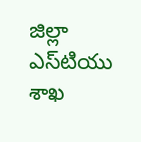జిల్లా ఎస్‌టియు శాఖ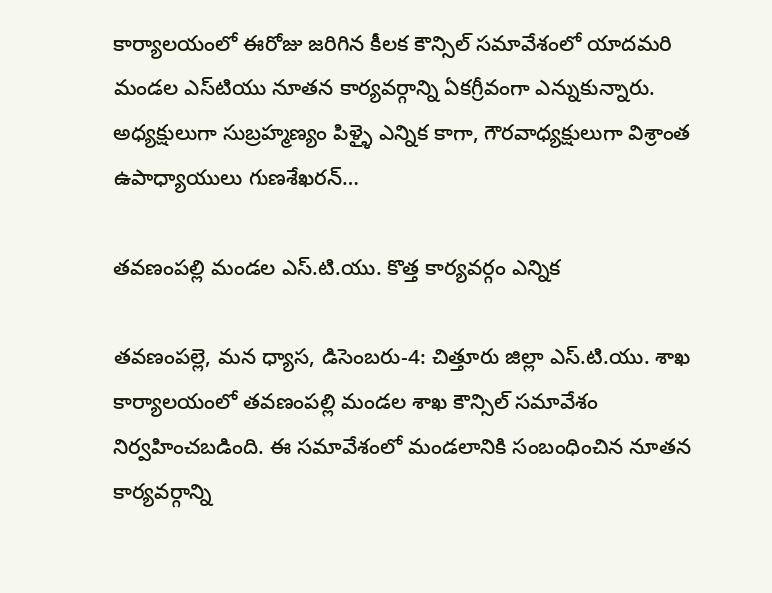కార్యాలయంలో ఈరోజు జరిగిన కీలక కౌన్సిల్ సమావేశంలో యాదమరి మండల ఎస్‌టియు నూతన కార్యవర్గాన్ని ఏకగ్రీవంగా ఎన్నుకున్నారు. అధ్యక్షులుగా సుబ్రహ్మణ్యం పిళ్ళై ఎన్నిక కాగా, గౌరవాధ్యక్షులుగా విశ్రాంత ఉపాధ్యాయులు గుణశేఖరన్…

తవణంపల్లి మండల ఎస్‌.టి‌.యు. కొత్త కార్యవర్గం ఎన్నిక

తవణంపల్లె, మన ధ్యాస, డిసెంబరు-4: చిత్తూరు జిల్లా ఎస్‌.టి‌.యు. శాఖ కార్యాలయంలో తవణంపల్లి మండల శాఖ కౌన్సిల్ సమావేశం నిర్వహించబడింది. ఈ సమావేశంలో మండలానికి సంబంధించిన నూతన కార్యవర్గాన్ని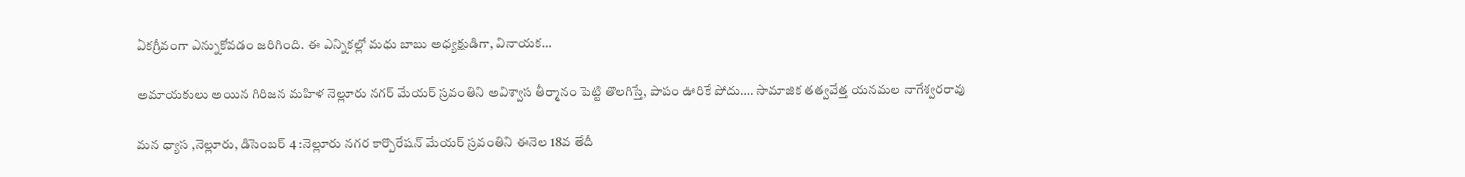ఏకగ్రీవంగా ఎన్నుకోవడం జరిగింది. ఈ ఎన్నికల్లో మధు బాబు అధ్యక్షుడిగా, వినాయక…

అమాయకులు అయిన గిరిజన మహిళ నెల్లూరు నగర్ మేయర్ స్రవంతిని అవిశ్వాస తీర్మానం పెట్టి తొలగిస్తే, పాపం ఊరికే పోదు…. సామాజిక తత్వవేత్త యనమల నాగేశ్వరరావు

మన ధ్యాస ,నెల్లూరు, డిసెంబర్ 4 :నెల్లూరు నగర కార్పొరేషన్ మేయర్ స్రవంతిని ఈనెల 18వ తేదీ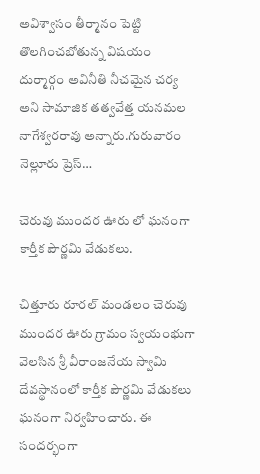అవిశ్వాసం తీర్మానం పెట్టి తొలగించబోతున్న విషయం దుర్మార్గం అవినీతి నీచమైన చర్య అని సామాజిక తత్వవేత్త యనమల నాగేశ్వరరావు అన్నారు.గురువారం నెల్లూరు ప్రెస్…

చెరువు ముందర ఊరు లో ఘనంగా కార్తీక పౌర్ణమి వేడుకలు.

చిత్తూరు రూరల్ మండలం చెరువు ముందర ఊరు గ్రామం స్వయంభుగా వెలసిన శ్రీ వీరాంజనేయ స్వామి దేవస్థానంలో కార్తీక పౌర్ణమి వేడుకలు ఘనంగా నిర్వహించారు. ఈ సందర్భంగా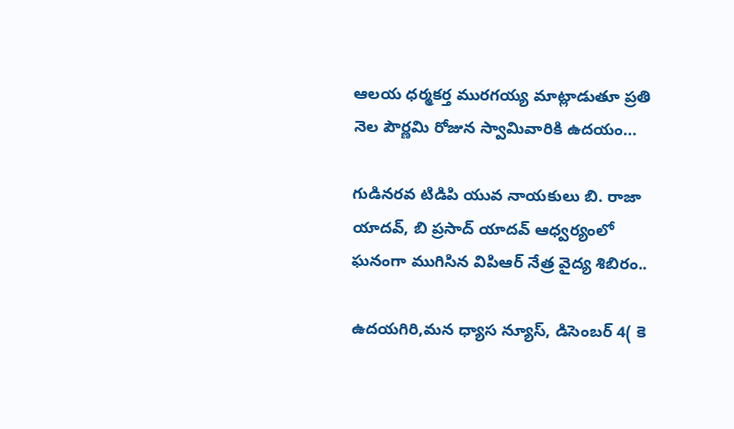ఆలయ ధర్మకర్త మురగయ్య మాట్లాడుతూ ప్రతి నెల పౌర్ణమి రోజున స్వామివారికి ఉదయం…

గుడినరవ టిడిపి యువ నాయకులు బి. రాజా యాదవ్, బి ప్రసాద్ యాదవ్ ఆధ్వర్యంలో ఘనంగా ముగిసిన విపిఆర్ నేత్ర వైద్య శిబిరం..

ఉదయగిరి,మన ధ్యాస న్యూస్, డిసెంబర్ 4( కె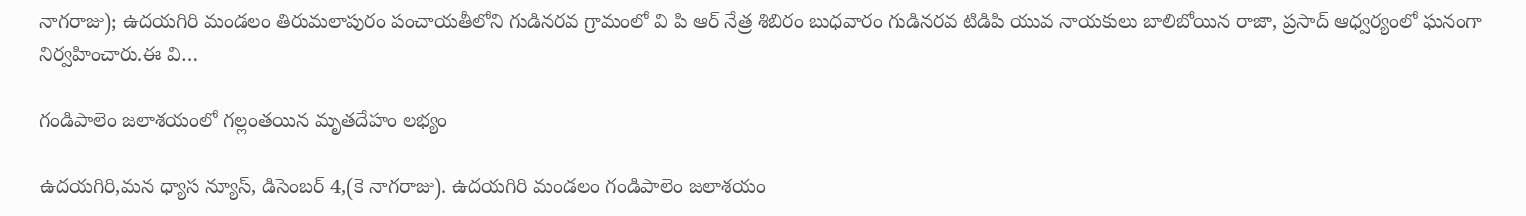నాగరాజు); ఉదయగిరి మండలం తిరుమలాపురం పంచాయతీలోని గుడినరవ గ్రామంలో వి పి ఆర్ నేత్ర శిబిరం బుధవారం గుడినరవ టిడిపి యువ నాయకులు బాలిబోయిన రాజా, ప్రసాద్ ఆధ్వర్యంలో ఘనంగా నిర్వహించారు.ఈ వి…

గండిపాలెం జలాశయంలో గల్లంతయిన మృతదేహం లభ్యం

ఉదయగిరి,మన ధ్యాస న్యూస్, డిసెంబర్ 4,(కె నాగరాజు). ఉదయగిరి మండలం గండిపాలెం జలాశయం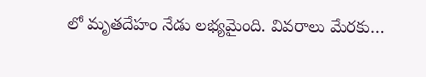లో మృతదేహం నేడు లభ్యమైంది. వివరాలు మేరకు…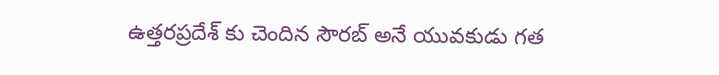ఉత్తరప్రదేశ్ కు చెందిన సౌరబ్ అనే యువకుడు గత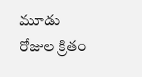మూడు రోజుల క్రితం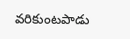వరికుంటపాడు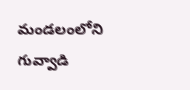మండలంలోని గువ్వాడి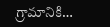గ్రామానికి…